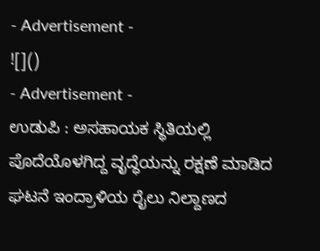- Advertisement -
![]()
- Advertisement -
ಉಡುಪಿ : ಅಸಹಾಯಕ ಸ್ಥಿತಿಯಲ್ಲಿ ಪೊದೆಯೊಳಗಿದ್ದ ವೃದ್ಧೆಯನ್ನು ರಕ್ಷಣೆ ಮಾಡಿದ ಘಟನೆ ಇಂದ್ರಾಳಿಯ ರೈಲು ನಿಲ್ದಾಣದ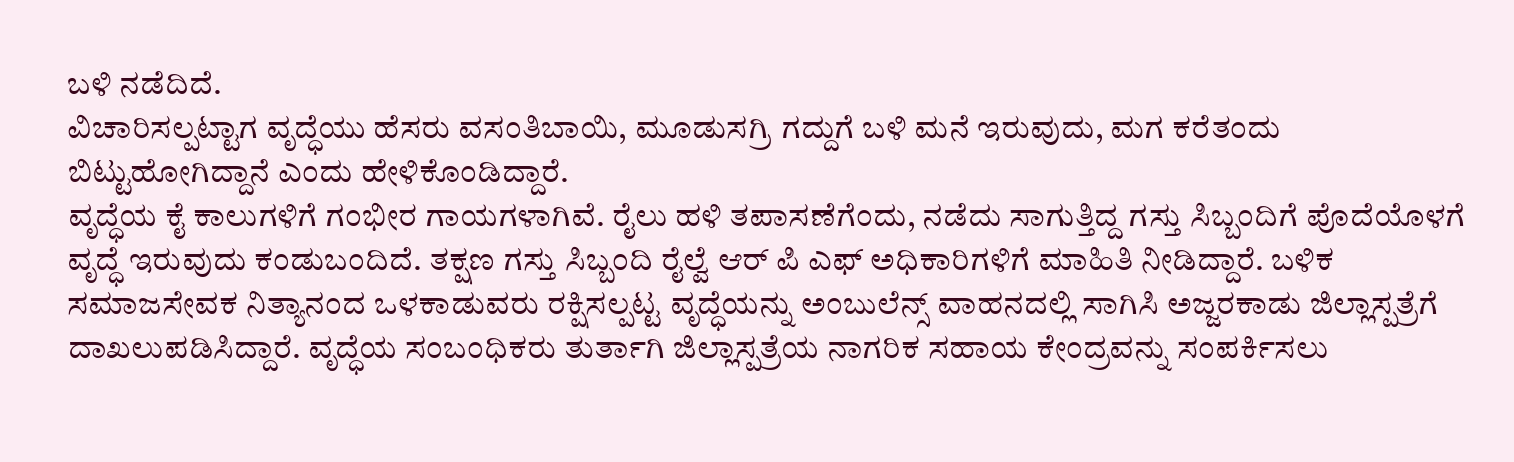ಬಳಿ ನಡೆದಿದೆ.
ವಿಚಾರಿಸಲ್ಪಟ್ಟಾಗ ವೃದ್ಧೆಯು ಹೆಸರು ವಸಂತಿಬಾಯಿ, ಮೂಡುಸಗ್ರಿ ಗದ್ದುಗೆ ಬಳಿ ಮನೆ ಇರುವುದು, ಮಗ ಕರೆತಂದು ಬಿಟ್ಟುಹೋಗಿದ್ದಾನೆ ಎಂದು ಹೇಳಿಕೊಂಡಿದ್ದಾರೆ.
ವೃದ್ಧೆಯ ಕೈ ಕಾಲುಗಳಿಗೆ ಗಂಭೀರ ಗಾಯಗಳಾಗಿವೆ. ರೈಲು ಹಳಿ ತಪಾಸಣೆಗೆಂದು, ನಡೆದು ಸಾಗುತ್ತಿದ್ದ ಗಸ್ತು ಸಿಬ್ಬಂದಿಗೆ ಪೊದೆಯೊಳಗೆ ವೃದ್ಧೆ ಇರುವುದು ಕಂಡುಬಂದಿದೆ. ತಕ್ಷಣ ಗಸ್ತು ಸಿಬ್ಬಂದಿ ರೈಲ್ವೆ ಆರ್ ಪಿ ಎಫ್ ಅಧಿಕಾರಿಗಳಿಗೆ ಮಾಹಿತಿ ನೀಡಿದ್ದಾರೆ. ಬಳಿಕ ಸಮಾಜಸೇವಕ ನಿತ್ಯಾನಂದ ಒಳಕಾಡುವರು ರಕ್ಷಿಸಲ್ಪಟ್ಟ ವೃದ್ಧೆಯನ್ನು ಅಂಬುಲೆನ್ಸ್ ವಾಹನದಲ್ಲಿ ಸಾಗಿಸಿ ಅಜ್ಜರಕಾಡು ಜಿಲ್ಲಾಸ್ಪತ್ರೆಗೆ ದಾಖಲುಪಡಿಸಿದ್ದಾರೆ. ವೃದ್ಧೆಯ ಸಂಬಂಧಿಕರು ತುರ್ತಾಗಿ ಜಿಲ್ಲಾಸ್ಪತ್ರೆಯ ನಾಗರಿಕ ಸಹಾಯ ಕೇಂದ್ರವನ್ನು ಸಂಪರ್ಕಿಸಲು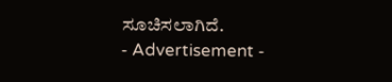ಸೂಚಿಸಲಾಗಿದೆ.
- Advertisement -